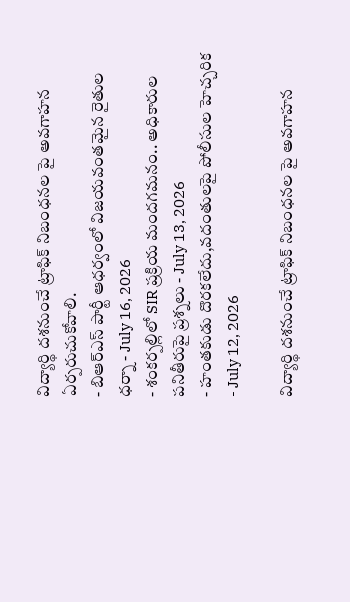విద్యార్థి దశనుంచే ట్రాఫిక్ నిబంధనల పై అవగాహన ఏర్పరుచుకోవాలి.
- బిఆర్ఎస్ పార్టీ ఆధర్వంలో విజయవంతమైన రైతుల ధర్నా - July 16, 2026
- శంకర్పల్లిలో SIR ప్రక్రియ మందగమనం.. అధికారుల పనితీరుపై ప్రశ్నలు - July 13, 2026
- హంతకుడు దొరకలేదు,వదంతులపై పోలీసుల హెచ్చరిక - July 12, 2026

విద్యార్థి దశనుంచే ట్రాఫిక్ నిబంధనల పై అవగాహన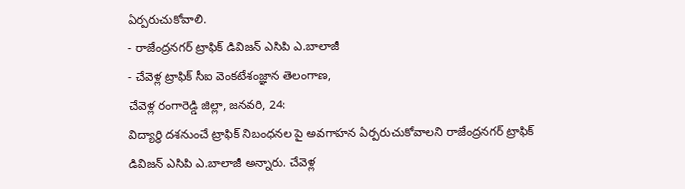ఏర్పరుచుకోవాలి.
- రాజేంద్రనగర్ ట్రాఫిక్ డివిజన్ ఎసిపి ఎ.బాలాజీ
- చేవెళ్ల ట్రాఫిక్ సీఐ వెంకటేశంజ్ఞాన తెలంగాణ,
చేవెళ్ల రంగారెడ్డి జిల్లా, జనవరి, 24:
విద్యార్థి దశనుంచే ట్రాఫిక్ నిబంధనల పై అవగాహన ఏర్పరుచుకోవాలని రాజేంద్రనగర్ ట్రాఫిక్ డివిజన్ ఎసిపి ఎ.బాలాజీ అన్నారు. చేవెళ్ల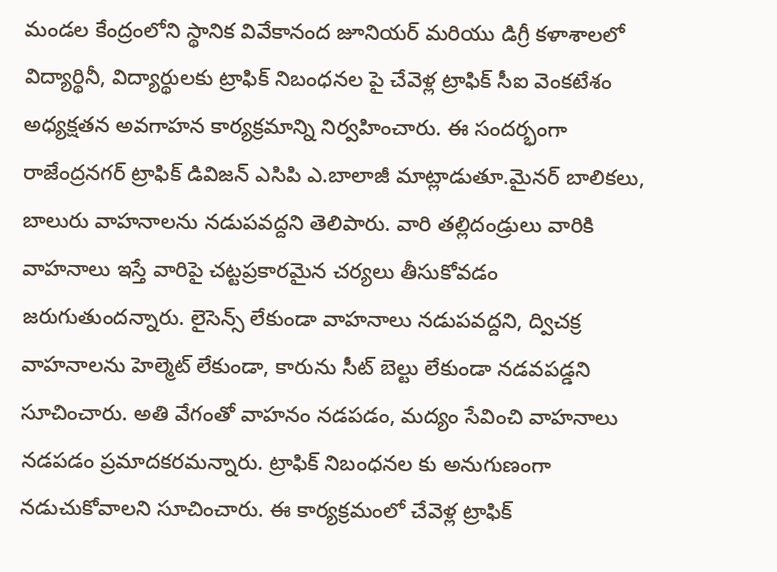మండల కేంద్రంలోని స్థానిక వివేకానంద జూనియర్ మరియు డిగ్రీ కళాశాలలో విద్యార్థినీ, విద్యార్థులకు ట్రాఫిక్ నిబంధనల పై చేవెళ్ల ట్రాఫిక్ సీఐ వెంకటేశం అధ్యక్షతన అవగాహన కార్యక్రమాన్ని నిర్వహించారు. ఈ సందర్భంగా రాజేంద్రనగర్ ట్రాఫిక్ డివిజన్ ఎసిపి ఎ.బాలాజీ మాట్లాడుతూ.మైనర్ బాలికలు, బాలురు వాహనాలను నడుపవద్దని తెలిపారు. వారి తల్లిదండ్రులు వారికి వాహనాలు ఇస్తే వారిపై చట్టప్రకారమైన చర్యలు తీసుకోవడం జరుగుతుందన్నారు. లైసెన్స్ లేకుండా వాహనాలు నడుపవద్దని, ద్విచక్ర వాహనాలను హెల్మెట్ లేకుండా, కారును సీట్ బెల్టు లేకుండా నడవపడ్డని సూచించారు. అతి వేగంతో వాహనం నడపడం, మద్యం సేవించి వాహనాలు నడపడం ప్రమాదకరమన్నారు. ట్రాఫిక్ నిబంధనల కు అనుగుణంగా నడుచుకోవాలని సూచించారు. ఈ కార్యక్రమంలో చేవెళ్ల ట్రాఫిక్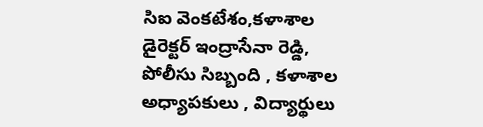సిఐ వెంకటేశం,కళాశాల డైరెక్టర్ ఇంద్రాసేనా రెడ్డి, పోలీసు సిబ్బంది , కళాశాల అధ్యాపకులు , విద్యార్థులు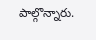పాల్గొన్నారు.